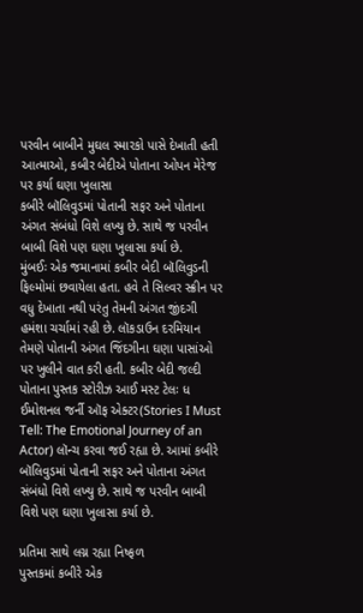પરવીન બાબીને મુઘલ સ્મારકો પાસે દેખાતી હતી આત્માઓ, કબીર બેદીએ પોતાના ઓપન મેરેજ પર કર્યા ઘણા ખુલાસા
કબીરે બૉલિવુડમાં પોતાની સફર અને પોતાના અંગત સંબંધો વિશે લખ્યુ છે. સાથે જ પરવીન બાબી વિશે પણ ઘણા ખુલાસા કર્યા છે.
મુંબઈઃ એક જમાનામાં કબીર બેદી બૉલિવુડની ફિલ્મોમાં છવાયેલા હતા. હવે તે સિલ્વર સ્ક્રીન પર વધુ દેખાતા નથી પરંતુ તેમની અંગત જીંદગી હમંશા ચર્ચામાં રહી છે. લૉકડાઉન દરમિયાન તેમણે પોતાની અંગત જિંદગીના ઘણા પાસાંઓ પર ખુલીને વાત કરી હતી. કબીર બેદી જલ્દી પોતાના પુસ્તક સ્ટોરીઝ આઈ મસ્ટ ટેલઃ ધ ઈમોશનલ જર્ની ઑફ એક્ટર(Stories I Must Tell: The Emotional Journey of an Actor) લૉન્ચ કરવા જઈ રહ્યા છે. આમાં કબીરે બૉલિવુડમાં પોતાની સફર અને પોતાના અંગત સંબંધો વિશે લખ્યુ છે. સાથે જ પરવીન બાબી વિશે પણ ઘણા ખુલાસા કર્યા છે.

પ્રતિમા સાથે લગ્ન રહ્યા નિષ્ફળ
પુસ્તકમાં કબીરે એક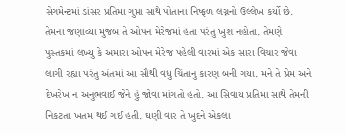સેગમેન્ટમાં ડાંસર પ્રતિમા ગુપ્તા સાથે પોતાના નિષ્ફળ લગ્નનો ઉલ્લેખ કર્યો છે. તેમના જણાવ્યા મુજબ તે ઓપન મેરેજમાં હતા પરંતુ ખુશ નહોતા. તેમણે પુસ્તકમાં લખ્યુ કે અમારા ઓપન મેરેજ પહેલી વારમાં એક સારા વિચાર જેવા લાગી રહ્યા પરંતુ અંતમાં આ સૌથી વધુ ચિંતાનુ કારણ બની ગયા. મને તે પ્રેમ અને દેખરેખ ન અનુભવાઈ જેને હું જોવા માંગતો હતો. આ સિવાય પ્રતિમા સાથે તેમની નિકટતા ખતમ થઈ ગઈ હતી. ઘણી વાર તે ખુદને એકલા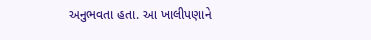અનુભવતા હતા. આ ખાલીપણાને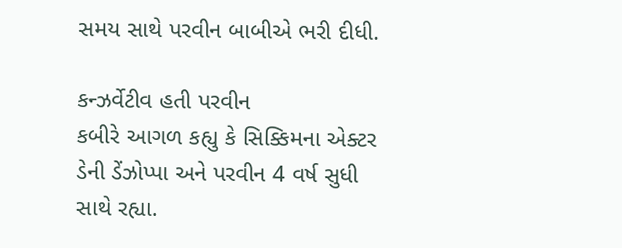સમય સાથે પરવીન બાબીએ ભરી દીધી.

કન્ઝર્વેટીવ હતી પરવીન
કબીરે આગળ કહ્યુ કે સિક્કિમના એક્ટર ડેની ડેંઝોપ્પા અને પરવીન 4 વર્ષ સુધી સાથે રહ્યા.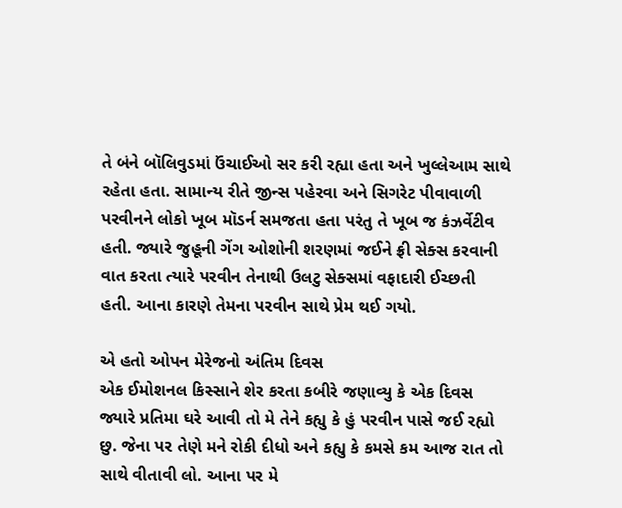તે બંને બૉલિવુડમાં ઉંચાઈઓ સર કરી રહ્યા હતા અને ખુલ્લેઆમ સાથે રહેતા હતા. સામાન્ય રીતે જીન્સ પહેરવા અને સિગરેટ પીવાવાળી પરવીનને લોકો ખૂબ મૉડર્ન સમજતા હતા પરંતુ તે ખૂબ જ કંઝર્વેટીવ હતી. જ્યારે જુહૂની ગેંગ ઓશોની શરણમાં જઈને ફ્રી સેક્સ કરવાની વાત કરતા ત્યારે પરવીન તેનાથી ઉલટુ સેક્સમાં વફાદારી ઈચ્છતી હતી. આના કારણે તેમના પરવીન સાથે પ્રેમ થઈ ગયો.

એ હતો ઓપન મેરેજનો અંતિમ દિવસ
એક ઈમોશનલ કિસ્સાને શેર કરતા કબીરે જણાવ્યુ કે એક દિવસ જ્યારે પ્રતિમા ઘરે આવી તો મે તેને કહ્યુ કે હું પરવીન પાસે જઈ રહ્યો છુ. જેના પર તેણે મને રોકી દીધો અને કહ્યુ કે કમસે કમ આજ રાત તો સાથે વીતાવી લો. આના પર મે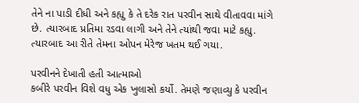તેને ના પાડી દીધી અને કહ્યુ કે તે દરેક રાત પરવીન સાથે વીતાવવા માંગે છે. ત્યારબાદ પ્રતિમા રડવા લાગી અને તેને ત્યાંથી જવા માટે કહ્યુ. ત્યારબાદ આ રીતે તેમના ઓપન મેરેજ ખતમ થઈ ગયા.

પરવીનને દેખાતી હતી આત્માઓ
કબીરે પરવીન વિશે વધુ એક ખુલાસો કર્યો. તેમણે જણાવ્યુ કે પરવીન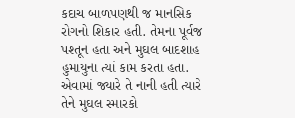કદાચ બાળપણથી જ માનસિક રોગનો શિકાર હતી. તેમના પૂર્વજ પશ્તૂન હતા અને મુઘલ બાદશાહ હુમાયુના ત્યાં કામ કરતા હતા. એવામાં જ્યારે તે નાની હતી ત્યારે તેને મુઘલ સ્મારકો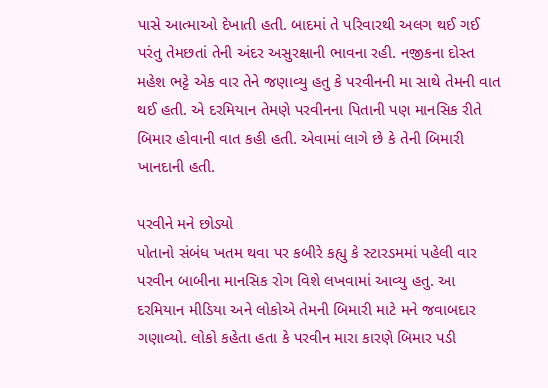પાસે આત્માઓ દેખાતી હતી. બાદમાં તે પરિવારથી અલગ થઈ ગઈ પરંતુ તેમછતાં તેની અંદર અસુરક્ષાની ભાવના રહી. નજીકના દોસ્ત મહેશ ભટ્ટે એક વાર તેને જણાવ્યુ હતુ કે પરવીનની મા સાથે તેમની વાત થઈ હતી. એ દરમિયાન તેમણે પરવીનના પિતાની પણ માનસિક રીતે બિમાર હોવાની વાત કહી હતી. એવામાં લાગે છે કે તેની બિમારી ખાનદાની હતી.

પરવીને મને છોડ્યો
પોતાનો સંબંધ ખતમ થવા પર કબીરે કહ્યુ કે સ્ટારડમમાં પહેલી વાર પરવીન બાબીના માનસિક રોગ વિશે લખવામાં આવ્યુ હતુ. આ દરમિયાન મીડિયા અને લોકોએ તેમની બિમારી માટે મને જવાબદાર ગણાવ્યો. લોકો કહેતા હતા કે પરવીન મારા કારણે બિમાર પડી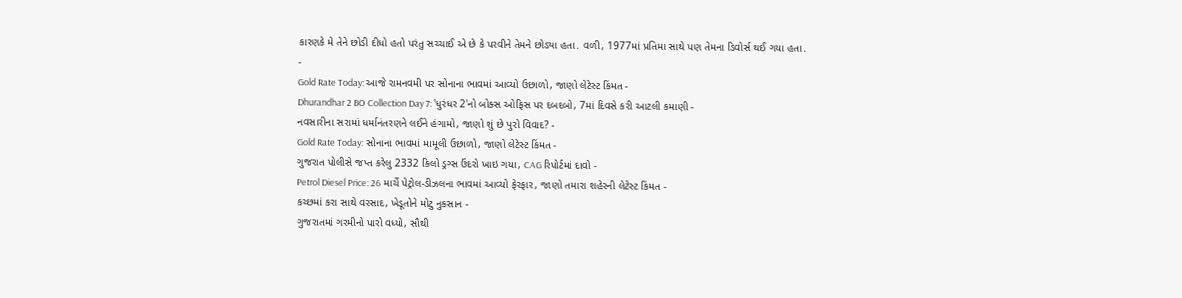કારણકે મે તેને છોડી દીધો હતો પરંતુ સચ્ચાઈ એ છે કે પરવીને તેમને છોડ્યા હતા. વળી, 1977માં પ્રતિમા સાથે પણ તેમના ડિવોર્સ થઈ ગયા હતા.
-
Gold Rate Today: આજે રામનવમી પર સોનાના ભાવમાં આવ્યો ઉછાળો, જાણો લેટેસ્ટ કિંમત -
Dhurandhar 2 BO Collection Day 7: 'ધુરંધર 2'નો બોક્સ ઓફિસ પર દબદબો, 7માં દિવસે કરી આટલી કમાણી -
નવસારીના સરામાં ધર્માનંતરણને લઈને હંગામો, જાણો શું છે પુરો વિવાદ? -
Gold Rate Today: સોનાના ભાવમાં મામૂલી ઉછાળો, જાણો લેટેસ્ટ કિંમત -
ગુજરાત પોલીસે જપ્ત કરેલુ 2332 કિલો ડ્રગ્સ ઉંદરો ખાઇ ગયા, CAG રિપોર્ટમાં દાવો -
Petrol Diesel Price: 26 માર્ચે પેટ્રોલ-ડીઝલના ભાવમાં આવ્યો ફેરફાર, જાણો તમારા શહેરની લેટેસ્ટ કિંમત -
કચ્છમાં કરા સાથે વરસાદ, ખેડૂતોને મોટુ નુકસાન -
ગુજરાતમાં ગરમીનો પારો વધ્યો, સૌથી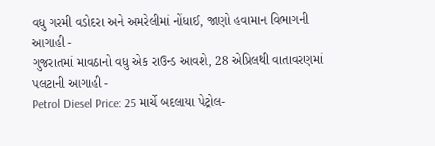વધુ ગરમી વડોદરા અને અમરેલીમાં નોંધાઈ, જાણો હવામાન વિભાગની આગાહી -
ગુજરાતમાં માવઠાનો વધુ એક રાઉન્ડ આવશે, 28 એપ્રિલથી વાતાવરણમાં પલટાની આગાહી -
Petrol Diesel Price: 25 માર્ચે બદલાયા પેટ્રોલ-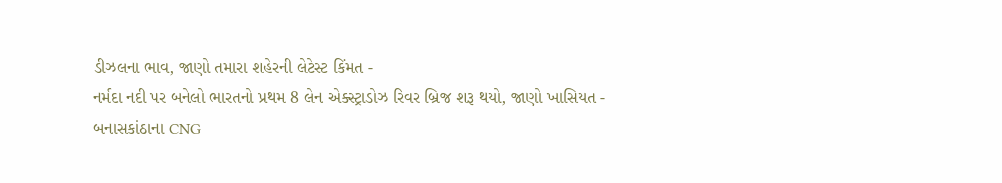ડીઝલના ભાવ, જાણો તમારા શહેરની લેટેસ્ટ કિંમત -
નર્મદા નદી પર બનેલો ભારતનો પ્રથમ 8 લેન એક્સ્ટ્રાડોઝ રિવર બ્રિજ શરૂ થયો, જાણો ખાસિયત -
બનાસકાંઠાના CNG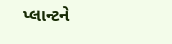પ્લાન્ટને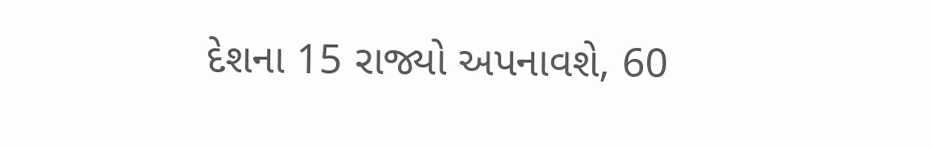દેશના 15 રાજ્યો અપનાવશે, 60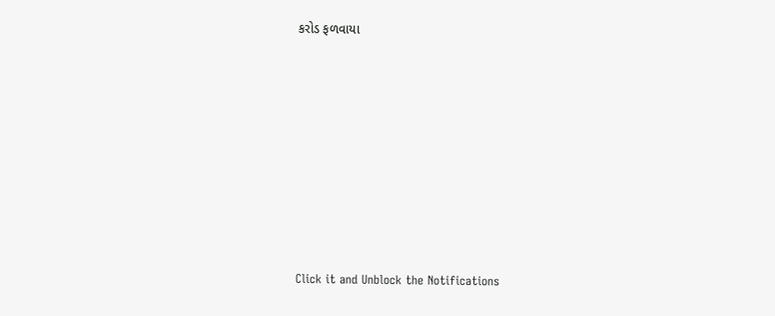કરોડ ફળવાયા








Click it and Unblock the Notifications